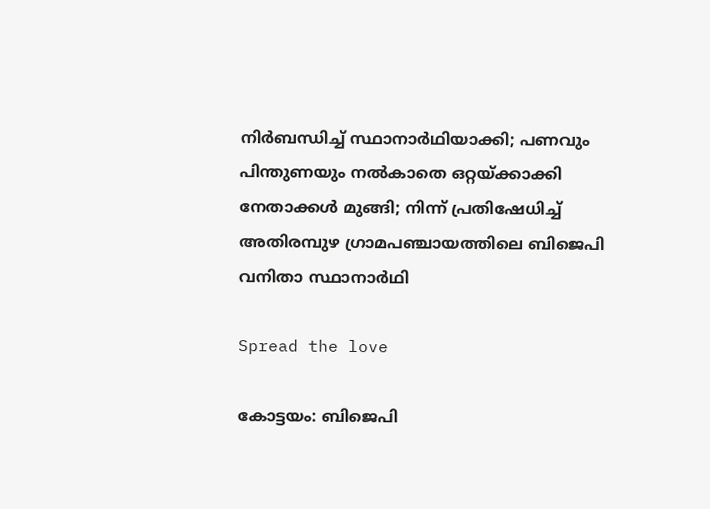നിര്‍ബന്ധിച്ച്‌ സ്ഥാനാര്‍ഥിയാക്കി; പണവും പിന്തുണയും നല്‍കാതെ ഒറ്റയ്ക്കാക്കി നേതാക്കള്‍ മുങ്ങി; നിന്ന് പ്രതിഷേധിച്ച്‌ അതിരമ്പുഴ ഗ്രാമപഞ്ചായത്തിലെ ബിജെപി വനിതാ സ്ഥാനാര്‍ഥി

Spread the love

കോട്ടയം: ബിജെപി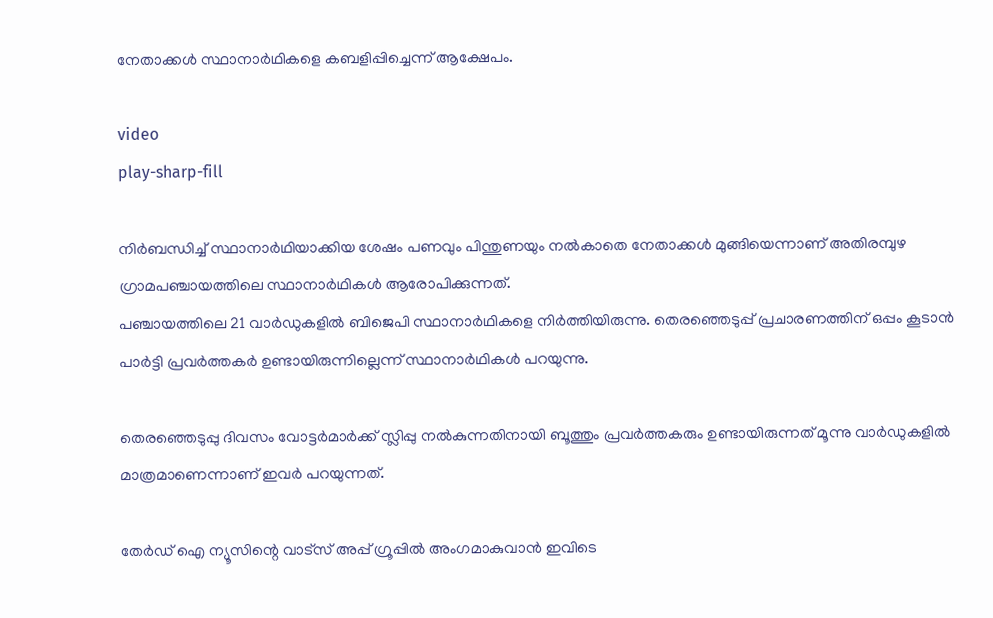നേതാക്കള്‍ സ്ഥാനാർഥികളെ കബളിപ്പിച്ചെന്ന് ആക്ഷേപം.

video
play-sharp-fill

നിർബന്ധിച്ച്‌ സ്ഥാനാർഥിയാക്കിയ ശേഷം പണവും പിന്തുണയും നല്‍കാതെ നേതാക്കള്‍ മുങ്ങിയെന്നാണ് അതിരമ്പുഴ ഗ്രാമപഞ്ചായത്തിലെ സ്ഥാനാർഥികള്‍ ആരോപിക്കുന്നത്.
പഞ്ചായത്തിലെ 21 വാർഡുകളില്‍ ബിജെപി സ്ഥാനാർഥികളെ നിർത്തിയിരുന്നു. തെരഞ്ഞെടുപ്പ് പ്രചാരണത്തിന് ഒപ്പം കൂടാൻ പാർട്ടി പ്രവർത്തകർ ഉണ്ടായിരുന്നില്ലെന്ന് സ്ഥാനാർഥികള്‍ പറയുന്നു.

തെരഞ്ഞെടുപ്പു ദിവസം വോട്ടർമാർക്ക് സ്ലിപ്പു നല്‍കുന്നതിനായി ബൂത്തും പ്രവർത്തകരും ഉണ്ടായിരുന്നത് മൂന്നു വാർഡുകളില്‍ മാത്രമാണെന്നാണ് ഇവർ പറയുന്നത്.

തേർഡ് ഐ ന്യൂസിന്റെ വാട്സ് അപ്പ് ഗ്രൂപ്പിൽ അംഗമാകുവാൻ ഇവിടെ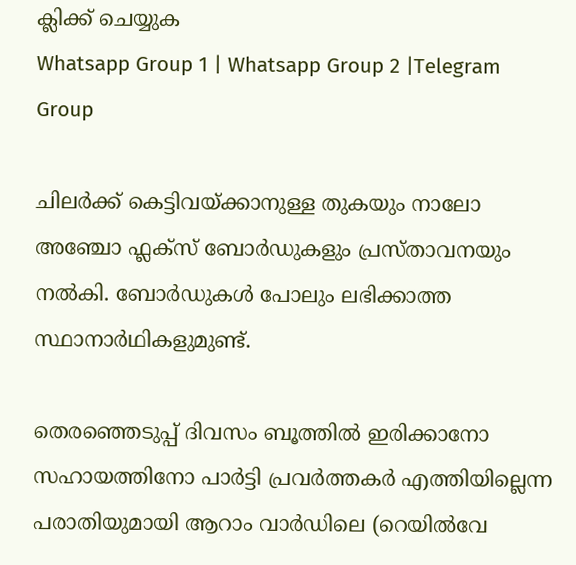ക്ലിക്ക് ചെയ്യുക
Whatsapp Group 1 | Whatsapp Group 2 |Telegram Group

ചിലർക്ക് കെട്ടിവയ്ക്കാനുള്ള തുകയും നാലോ അഞ്ചോ ഫ്ലക്സ് ബോർഡുകളും പ്രസ്താവനയും നല്‍കി. ബോർഡുകള്‍ പോലും ലഭിക്കാത്ത സ്ഥാനാർഥികളുമുണ്ട്.

തെരഞ്ഞെടുപ്പ് ദിവസം ബൂത്തില്‍ ഇരിക്കാനോ സഹായത്തിനോ പാർട്ടി പ്രവർത്തകർ എത്തിയില്ലെന്ന പരാതിയുമായി ആറാം വാർഡിലെ (റെയില്‍വേ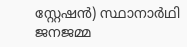സ്റ്റേഷൻ) സ്ഥാനാർഥി ജനജമ്മ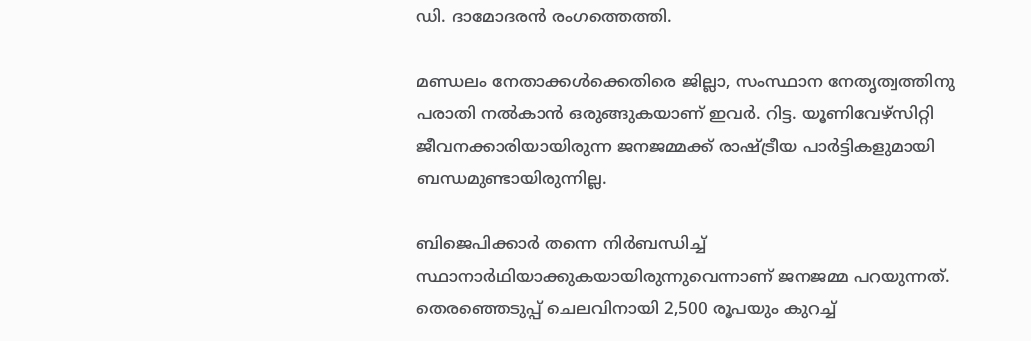ഡി. ദാമോദരൻ രംഗത്തെത്തി.

മണ്ഡലം നേതാക്കള്‍ക്കെതിരെ ജില്ലാ, സംസ്ഥാന നേതൃത്വത്തിനു പരാതി നല്‍കാൻ ഒരുങ്ങുകയാണ് ഇവർ. റിട്ട. യൂണിവേഴ്സിറ്റി ജീവനക്കാരിയായിരുന്ന ജനജമ്മക്ക് രാഷ്ട്രീയ പാർട്ടികളുമായി ബന്ധമുണ്ടായിരുന്നില്ല.

ബിജെപിക്കാർ തന്നെ നിർബന്ധിച്ച്‌ സ്ഥാനാർഥിയാക്കുകയായിരുന്നുവെന്നാണ് ജനജമ്മ പറയുന്നത്. തെരഞ്ഞെടുപ്പ് ചെലവിനായി 2,500 രൂപയും കുറച്ച്‌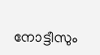നോട്ടീസും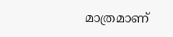മാത്രമാണ്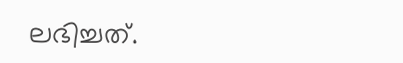ലഭിച്ചത്.